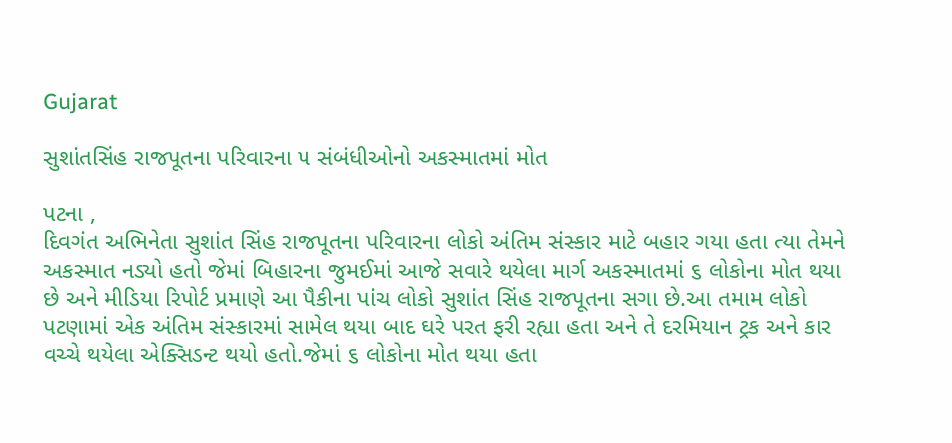Gujarat

સુશાંતસિંહ રાજપૂતના પરિવારના ૫ સંબંધીઓનો અકસ્માતમાં મોત

પટના ,
દિવગંત અભિનેતા સુશાંત સિંહ રાજપૂતના પરિવારના લોકો અંતિમ સંસ્કાર માટે બહાર ગયા હતા ત્યા તેમને અકસ્માત નડ્યો હતો જેમાં બિહારના જુમઈમાં આજે સવારે થયેલા માર્ગ અકસ્માતમાં ૬ લોકોના મોત થયા છે અને મીડિયા રિપોર્ટ પ્રમાણે આ પૈકીના પાંચ લોકો સુશાંત સિંહ રાજપૂતના સગા છે.આ તમામ લોકો પટણામાં એક અંતિમ સંસ્કારમાં સામેલ થયા બાદ ઘરે પરત ફરી રહ્યા હતા અને તે દરમિયાન ટ્રક અને કાર વચ્ચે થયેલા એક્સિડન્ટ થયો હતો.જેમાં ૬ લોકોના મોત થયા હતા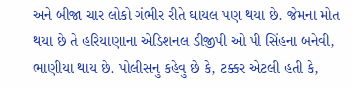અને બીજા ચાર લોકો ગંભીર રીતે ઘાયલ પણ થયા છે. જેમના મોત થયા છે તે હરિયાણાના એડિશનલ ડીજીપી ઓ પી સિંહના બનેવી, ભાણીયા થાય છે. પોલીસનુ કહેવુ છે કે, ટક્કર એટલી હતી કે,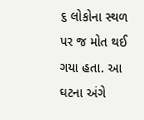૬ લોકોના સ્થળ પર જ મોત થઈ ગયા હતા. આ ઘટના અંગે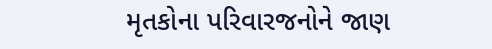મૃતકોના પરિવારજનોને જાણ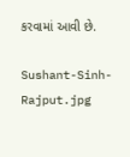કરવામાં આવી છે.

Sushant-Sinh-Rajput.jpg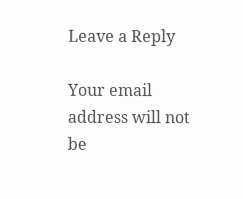Leave a Reply

Your email address will not be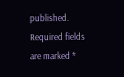published. Required fields are marked *